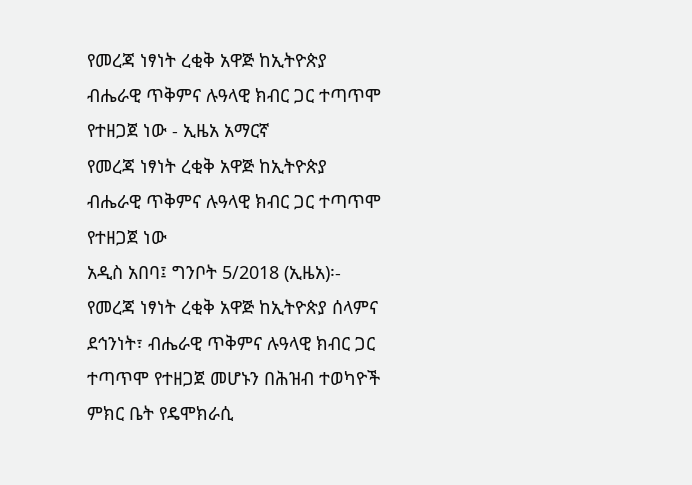የመረጃ ነፃነት ረቂቅ አዋጅ ከኢትዮጵያ ብሔራዊ ጥቅምና ሉዓላዊ ክብር ጋር ተጣጥሞ የተዘጋጀ ነው - ኢዜአ አማርኛ
የመረጃ ነፃነት ረቂቅ አዋጅ ከኢትዮጵያ ብሔራዊ ጥቅምና ሉዓላዊ ክብር ጋር ተጣጥሞ የተዘጋጀ ነው
አዲስ አበባ፤ ግንቦት 5/2018 (ኢዜአ)፡- የመረጃ ነፃነት ረቂቅ አዋጅ ከኢትዮጵያ ሰላምና ደኅንነት፣ ብሔራዊ ጥቅምና ሉዓላዊ ክብር ጋር ተጣጥሞ የተዘጋጀ መሆኑን በሕዝብ ተወካዮች ምክር ቤት የዴሞክራሲ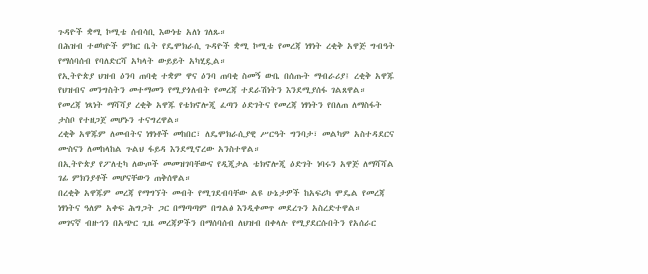ጉዳዮች ቋሚ ኮሚቴ ሰብሳቢ እውነቴ አለነ ገለጹ።
በሕዝብ ተወካዮች ምክር ቤት የዴሞክራሲ ጉዳዮች ቋሚ ኮሚቴ የመረጃ ነፃነት ረቂቅ አዋጅ ግብዓት የማሰባሰብ የባለድርሻ አካላት ውይይት አካሂዷል።
የኢትዮጵያ ህዝብ ዕንባ ጠባቂ ተቋም ዋና ዕንባ ጠባቂ ስመኝ ውቤ በሰጡት ማብራሪያ፤ ረቂቅ አዋጁ የህዝብና መንግስትን መተማመን የሚያጎለብት የመረጃ ተደራሽነትን እንደሚያሰፋ ገልጸዋል።
የመረጃ ነጻነት ማሻሻያ ረቂቅ አዋጁ የቴክኖሎጂ ፈጣን ዕድገትና የመረጃ ነፃነትን የበለጠ ለማስፋት ታስቦ የተዘጋጀ መሆኑን ተናግረዋል።
ረቂቅ አዋጁም ለመብትና ነፃነቶች መከበር፣ ለዴሞክራሲያዊ ሥርዓት ግንባታ፣ መልካም አስተዳደርና ሙስናን ለመከላከል ጉልህ ፋይዳ እንደሚኖረው አንስተዋል።
በኢትዮጵያ የፖለቲካ ለውጦች መመዝገባቸውና የዲጂታል ቴክኖሎጂ ዕድገት ነባሩን አዋጅ ለማሻሻል ገፊ ምክንያቶች መሆናቸውን ጠቅሰዋል።
በረቂቅ አዋጁም መረጃ የማግኘት መብት የሚገደብባቸው ልዩ ሁኔታዎች ከአፍሪካ ሞዴል የመረጃ ነፃነትና ዓለም አቀፍ ሕግጋት ጋር በማጣጣም በግልፅ እንዲቀመጥ መደረጉን አስረድተዋል።
መገናኛ ብዙኅን በአጭር ጊዜ መረጃዎችን በማሰባሰብ ለህዝብ በቀላሉ የሚያደርሱበትን የአሰራር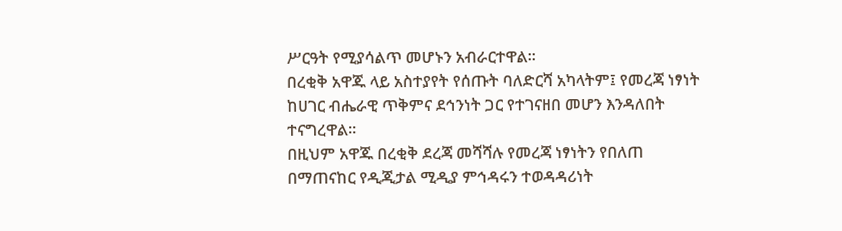ሥርዓት የሚያሳልጥ መሆኑን አብራርተዋል።
በረቂቅ አዋጁ ላይ አስተያየት የሰጡት ባለድርሻ አካላትም፤ የመረጃ ነፃነት ከሀገር ብሔራዊ ጥቅምና ደኅንነት ጋር የተገናዘበ መሆን እንዳለበት ተናግረዋል።
በዚህም አዋጁ በረቂቅ ደረጃ መሻሻሉ የመረጃ ነፃነትን የበለጠ በማጠናከር የዲጂታል ሚዲያ ምኅዳሩን ተወዳዳሪነት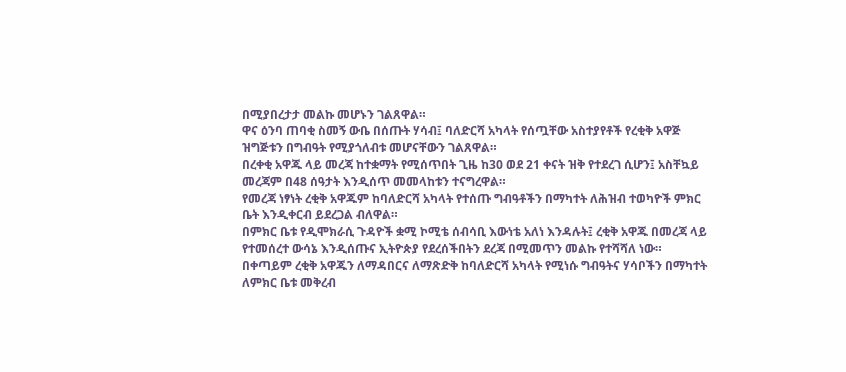በሚያበረታታ መልኩ መሆኑን ገልጸዋል።
ዋና ዕንባ ጠባቂ ስመኝ ውቤ በሰጡት ሃሳብ፤ ባለድርሻ አካላት የሰጧቸው አስተያየቶች የረቂቅ አዋጅ ዝግጅቱን በግብዓት የሚያጎለብቱ መሆናቸውን ገልጸዋል።
በረቀቂ አዋጁ ላይ መረጃ ከተቋማት የሚሰጥበት ጊዜ ከ30 ወደ 21 ቀናት ዝቅ የተደረገ ሲሆን፤ አስቸኳይ መረጃም በ48 ሰዓታት እንዲሰጥ መመላከቱን ተናግረዋል።
የመረጃ ነፃነት ረቂቅ አዋጁም ከባለድርሻ አካላት የተሰጡ ግብዓቶችን በማካተት ለሕዝብ ተወካዮች ምክር ቤት እንዲቀርብ ይደረጋል ብለዋል።
በምክር ቤቱ የዲሞክራሲ ጉዳዮች ቋሚ ኮሚቴ ሰብሳቢ እውነቴ አለነ እንዳሉት፤ ረቂቅ አዋጁ በመረጃ ላይ የተመሰረተ ውሳኔ እንዲሰጡና ኢትዮጵያ የደረሰችበትን ደረጃ በሚመጥን መልኩ የተሻሻለ ነው።
በቀጣይም ረቂቅ አዋጁን ለማዳበርና ለማጽድቅ ከባለድርሻ አካላት የሚነሱ ግብዓትና ሃሳቦችን በማካተት ለምክር ቤቱ መቅረብ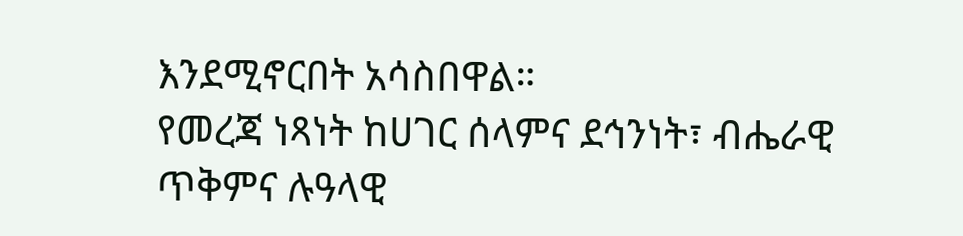እንደሚኖርበት አሳስበዋል።
የመረጃ ነጻነት ከሀገር ሰላምና ደኅንነት፣ ብሔራዊ ጥቅምና ሉዓላዊ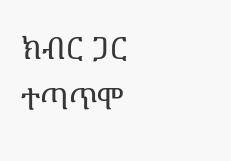ክብር ጋር ተጣጥሞ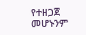የተዘጋጀ መሆኑንም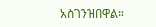አስገንዝበዋል።